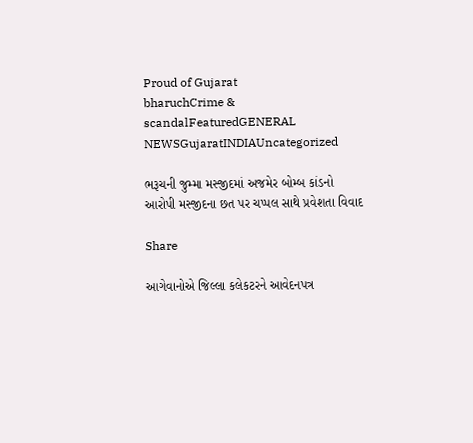Proud of Gujarat
bharuchCrime & scandalFeaturedGENERAL NEWSGujaratINDIAUncategorized

ભરૂચની જુમ્મા મસ્જીદમાં અજમેર બોમ્બ કાંડનો આરોપી મસ્જીદના છત પર ચપ્પલ સાથે પ્રવેશતા વિવાદ

Share

આગેવાનોએ જિલ્લા કલેકટરને આવેદનપત્ર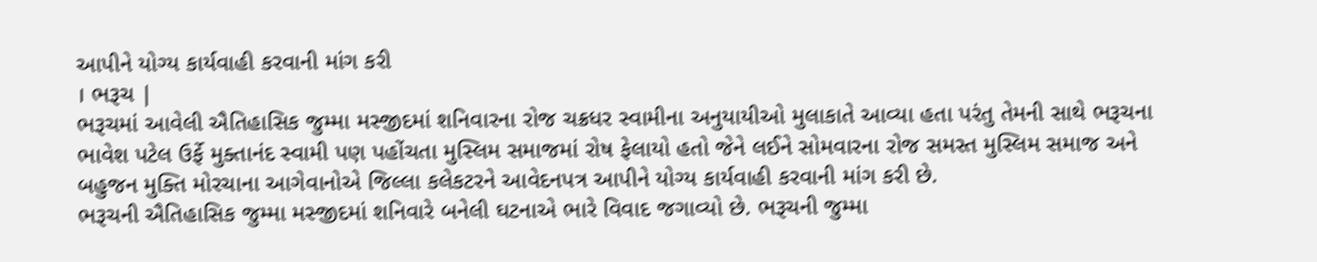આપીને યોગ્ય કાર્યવાહી કરવાની માંગ કરી
। ભરૂચ |
ભરૂચમાં આવેલી ઐતિહાસિક જુમ્મા મસ્જીદમાં શનિવારના રોજ ચક્રધર સ્વામીના અનુયાયીઓ મુલાકાતે આવ્યા હતા પરંતુ તેમની સાથે ભરૂચના ભાવેશ પટેલ ઉર્ફે મુક્તાનંદ સ્વામી પણ પહોંચતા મુસ્લિમ સમાજમાં રોષ ફેલાયો હતો જેને લઈને સોમવારના રોજ સમસ્ત મુસ્લિમ સમાજ અને બહુજન મુક્તિ મોરચાના આગેવાનોએ જિલ્લા કલેકટરને આવેદનપત્ર આપીને યોગ્ય કાર્યવાહી કરવાની માંગ કરી છે.
ભરૂચની ઐતિહાસિક જુમ્મા મસ્જીદમાં શનિવારે બનેલી ઘટનાએ ભારે વિવાદ જગાવ્યો છે. ભરૂચની જુમ્મા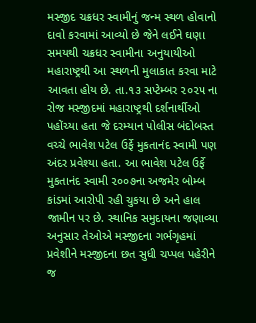મસ્જીદ ચક્રધર સ્વામીનું જન્મ સ્થળ હોવાનો દાવો કરવામાં આવ્યો છે જેને લઈને ઘણા સમયથી ચક્રધર સ્વામીના અનુયાયીઓ મહારાષ્ટ્રથી આ સ્થળની મુલાકાત કરવા માટે આવતા હોય છે. તા.૧૩ સપ્ટેમ્બર ૨૦૨૫ ના રોજ મસ્જીદમાં મહારાષ્ટ્રથી દર્શનાર્થીઓ પહોંચ્યા હતા જે દરમ્યાન પોલીસ બંદોબસ્ત વચ્ચે ભાવેશ પટેલ ઉર્ફે મુકતાનંદ સ્વામી પણ અંદર પ્રવેશ્યા હતા. આ ભાવેશ પટેલ ઉર્ફે મુકતાનંદ સ્વામી ૨૦૦૭ના અજમેર બોમ્બ કાંડમાં આરોપી રહી ચુકયા છે અને હાલ જામીન પર છે. સ્થાનિક સમુદાયના જણાવ્યા અનુસાર તેઓએ મસ્જીદના ગર્ભગૃહમાં પ્રવેશીને મસ્જીદના છત સુધી ચપ્પલ પહેરીને જ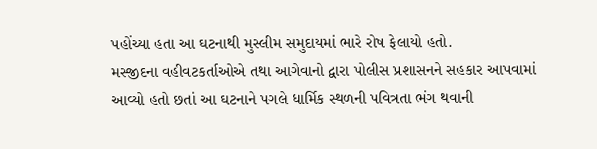પહોંચ્યા હતા આ ઘટનાથી મુસ્લીમ સમુદાયમાં ભારે રોષ ફેલાયો હતો.
મસ્જીદના વહીવટકર્તાઓએ તથા આગેવાનો દ્વારા પોલીસ પ્રશાસનને સહકાર આપવામાં આવ્યો હતો છતાં આ ઘટનાને પગલે ધાર્મિક સ્થળની પવિત્રતા ભંગ થવાની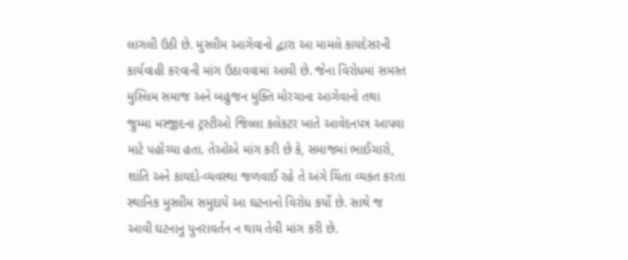લાગલી ઉઠી છે. મુસ્લીમ આગેવાનો દ્વારા આ મામલે કાયદેસરની કાર્યવાહી કરવાની માંગ ઉઠાવવામાં આવી છે. જેના વિરોધમાં સમસ્ત મુસ્લિમ સમાજ અને બહુજન મુક્તિ મોરચાના આગેવાનો તથા જુમ્મા મસ્જીદના ટ્રસ્ટીઓ જિલ્લા કલેકટર ખાતે આવેદનપત્ર આપવા માટે પહોંચ્યા હતા. તેઓએ માંગ કરી છે કે, સમાજમાં ભાઈચારો, શાંતિ અને કાયદો-વ્યવસ્થા જળવાઈ રહે તે અંગે ચિંતા વ્યકત કરતા સ્થાનિક મુસ્લીમ સમુદાયે આ ઘટનાનો વિરોધ કર્યો છે. સાથે જ આવી ઘટનાનું પુનરાવર્તન ન થાય તેવી માંગ કરી છે.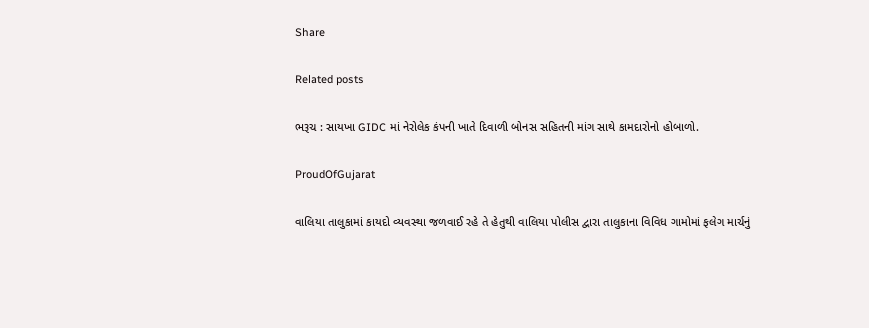Share

Related posts

ભરૂચ : સાયખા GIDC માં નેરોલેક કંપની ખાતે દિવાળી બોનસ સહિતની માંગ સાથે કામદારોનો હોબાળો.

ProudOfGujarat

વાલિયા તાલુકામાં કાયદો વ્યવસ્થા જળવાઈ રહે તે હેતુથી વાલિયા પોલીસ દ્વારા તાલુકાના વિવિધ ગામોમાં ફલેગ માર્ચનું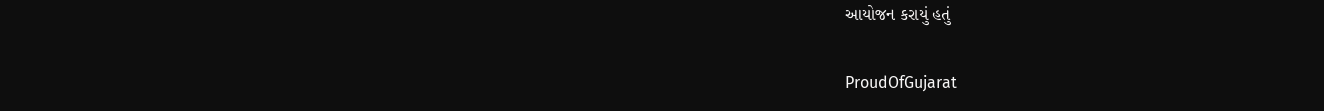આયોજન કરાયું હતું

ProudOfGujarat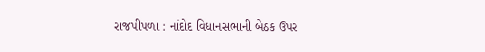રાજપીપળા : નાંદોદ વિધાનસભાની બેઠક ઉપર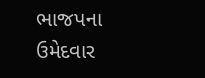ભાજપના ઉમેદવાર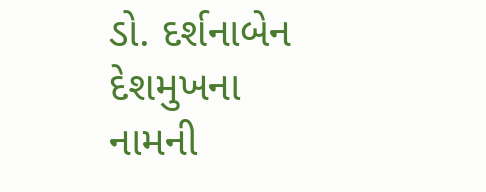ડો. દર્શનાબેન દેશમુખના નામની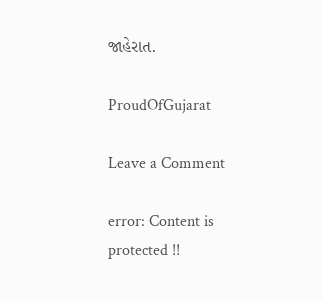જાહેરાત.

ProudOfGujarat

Leave a Comment

error: Content is protected !!